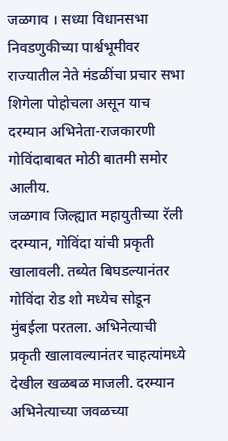जळगाव । सध्या विधानसभा निवडणुकीच्या पार्श्वभूमीवर राज्यातील नेते मंडळींचा प्रचार सभा शिगेला पोहोचला असून याच दरम्यान अभिनेता-राजकारणी गोविंदाबाबत मोठी बातमी समोर आलीय.
जळगाव जिल्ह्यात महायुतीच्या रॅली दरम्यान, गोविंदा यांची प्रकृती खालावली. तब्येत बिघडल्यानंतर गोविंदा रोड शो मध्येच सोडून मुंबईला परतला. अभिनेत्याची प्रकृती खालावल्यानंतर चाहत्यांमध्ये देखील खळबळ माजली. दरम्यान अभिनेत्याच्या जवळच्या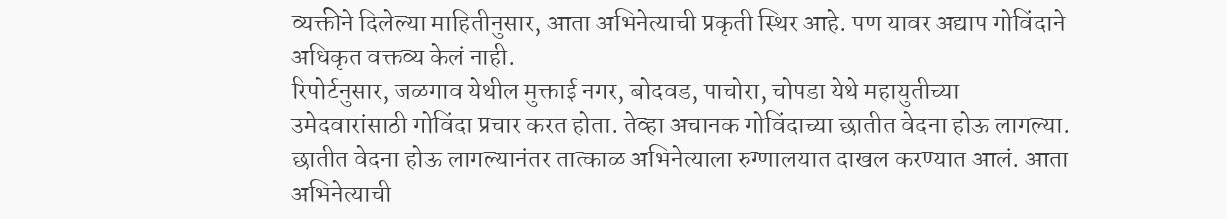व्यक्तीने दिलेल्या माहितीनुसार, आता अभिनेत्याची प्रकृती स्थिर आहे. पण यावर अद्याप गोविंदाने अधिकृत वक्तव्य केलं नाही.
रिपोर्टनुसार, जळगाव येथील मुक्ताई नगर, बोदवड, पाचोरा, चोपडा येथे महायुतीच्या उमेदवारांसाठी गोविंदा प्रचार करत होता. तेव्हा अचानक गोविंदाच्या छातीत वेदना होऊ लागल्या. छातीत वेदना होऊ लागल्यानंतर तात्काळ अभिनेत्याला रुग्णालयात दाखल करण्यात आलं. आता अभिनेत्याची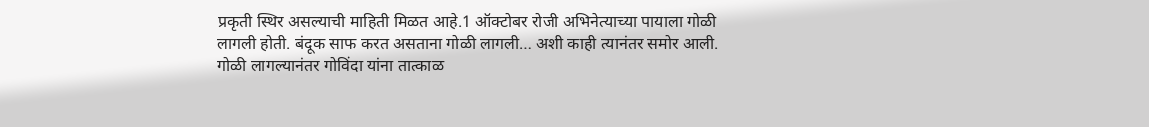प्रकृती स्थिर असल्याची माहिती मिळत आहे.1 ऑक्टोबर रोजी अभिनेत्याच्या पायाला गोळी लागली होती. बंदूक साफ करत असताना गोळी लागली… अशी काही त्यानंतर समोर आली. गोळी लागल्यानंतर गोविंदा यांना तात्काळ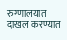रुग्णालयात दाखल करण्यात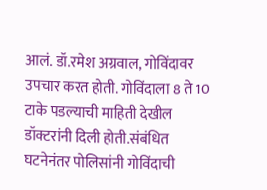आलं. डॉ.रमेश अग्रवाल, गोविंदावर उपचार करत होती. गोविंदाला 8 ते 10 टाके पडल्याची माहिती देखील डॉक्टरांनी दिली होती.संबंधित घटनेनंतर पोलिसांनी गोविंदाची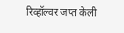रिव्हॉल्वर जप्त केली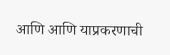आणि आणि याप्रकरणाची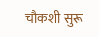चौकशी सुरू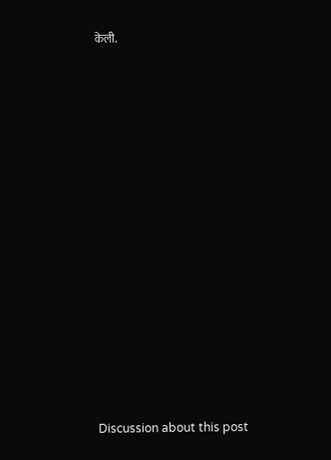केली.















Discussion about this post